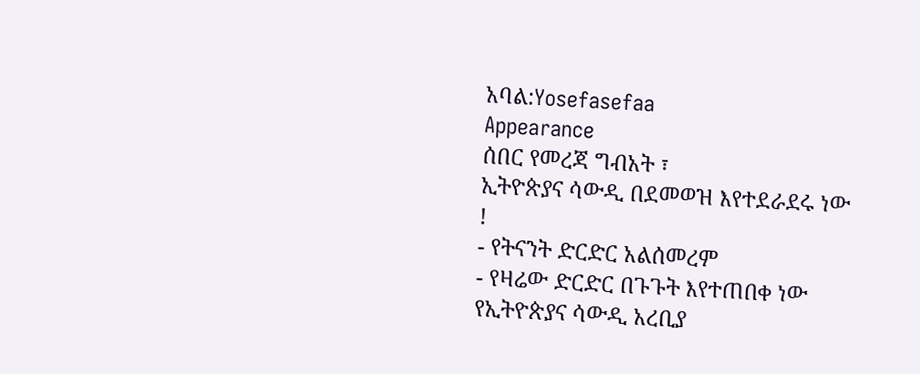አባል:Yosefasefaa
Appearance
ሰበር የመረጃ ግብአት ፣
ኢትዮጵያና ሳውዲ በደመወዝ እየተደራደሩ ነው !
- የትናንት ድርድር አልሰመረም
- የዛሬው ድርድር በጉጉት እየተጠበቀ ነው
የኢትዮጵያና ሳውዲ አረቢያ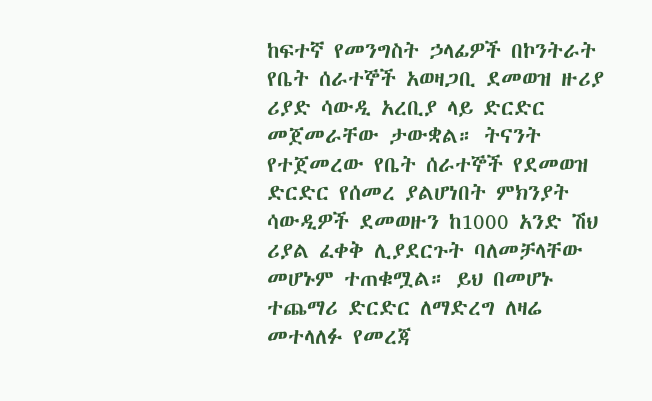ከፍተኛ የመንግስት ኃላፊዎች በኮንትራት የቤት ሰራተኞች አወዛጋቢ ደመወዝ ዙሪያ ሪያድ ሳውዲ አረቢያ ላይ ድርድር መጀመራቸው ታውቋል። ትናንት የተጀመረው የቤት ሰራተኞች የደመወዝ ድርድር የሰመረ ያልሆነበት ምክንያት ሳውዲዎች ደመወዙን ከ1000 አንድ ሽህ ሪያል ፈቀቅ ሊያደርጉት ባለመቻላቸው መሆኑም ተጠቁሟል። ይህ በመሆኑ ተጨማሪ ድርድር ለማድረግ ለዛሬ መተላለፉ የመረጃ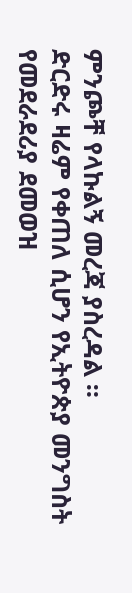ምንጮቸ የላኩልኝ መረጃ ያስረዳል ።
ድርድሩ ዛሬም የቀጠለ ሲሆን የኢትዮጵያ መንግስት የመደራደሪያ ደመወዝ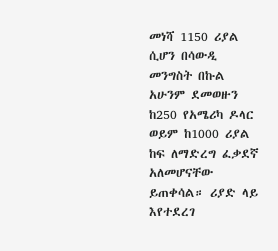መነሻ 1150 ሪያል ሲሆን በሳውዲ መንግስት በኩል አሁንም ደመወዙን ከ250 የአሜሪካ ዶላር ወይም ከ1000 ሪያል ከፍ ለማድረግ ፈቃደኛ አለመሆናቸው ይጠቀሳል። ሪያድ ላይ እየተደረገ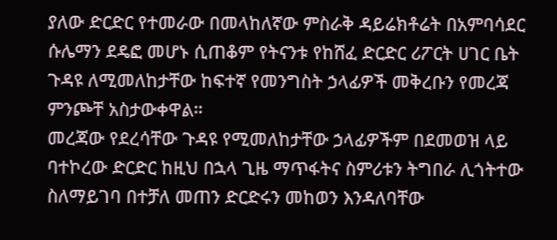ያለው ድርድር የተመራው በመላከለኛው ምስራቅ ዳይሬክቶሬት በአምባሳደር ሱሌማን ደዴፎ መሆኑ ሲጠቆም የትናንቱ የከሸፈ ድርድር ሪፖርት ሀገር ቤት ጉዳዩ ለሚመለከታቸው ከፍተኛ የመንግስት ኃላፊዎች መቅረቡን የመረጃ ምንጮቸ አስታውቀዋል።
መረጃው የደረሳቸው ጉዳዩ የሚመለከታቸው ኃላፊዎችም በደመወዝ ላይ ባተኮረው ድርድር ከዚህ በኋላ ጊዜ ማጥፋትና ስምሪቱን ትግበራ ሊጎትተው ስለማይገባ በተቻለ መጠን ድርድሩን መከወን እንዳለባቸው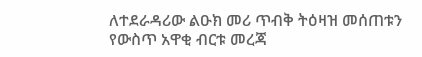ለተደራዳሪው ልዑክ መሪ ጥብቅ ትዕዛዝ መሰጠቱን የውስጥ አዋቂ ብርቱ መረጃ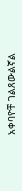አቀባዮቸ ገልጸውልኛል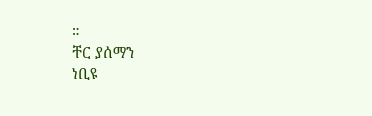።
ቸር ያሰማን
ነቢዩ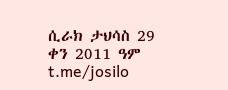ሲራክ ታህሳስ 29 ቀን 2011 ዓም t.me/josilo